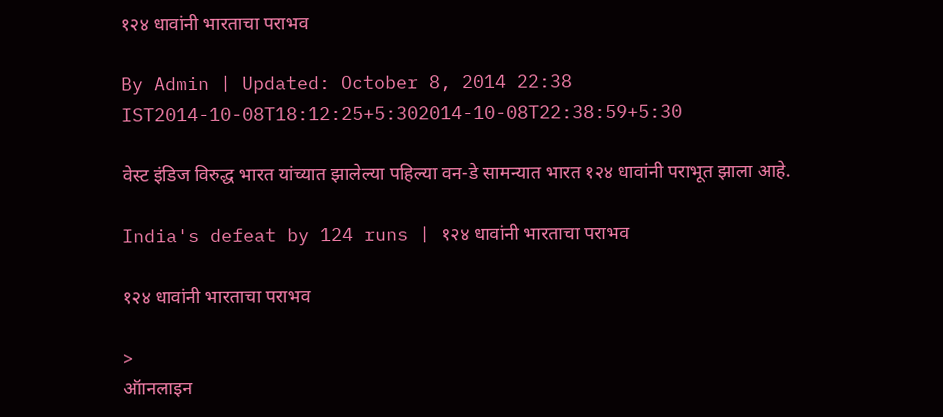१२४ धावांनी भारताचा पराभव

By Admin | Updated: October 8, 2014 22:38 IST2014-10-08T18:12:25+5:302014-10-08T22:38:59+5:30

वेस्ट इंडिज विरुद्ध भारत यांच्यात झालेल्या पहिल्या वन-डे सामन्यात भारत १२४ धावांनी पराभूत झाला आहे.

India's defeat by 124 runs | १२४ धावांनी भारताचा पराभव

१२४ धावांनी भारताचा पराभव

>
ऑानलाइन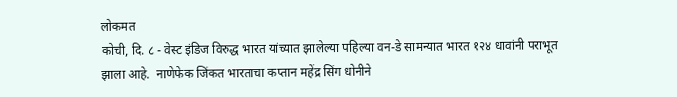लोकमत
कोची, दि. ८ - वेस्ट इंडिज विरुद्ध भारत यांच्यात झालेल्या पहिल्या वन-डे सामन्यात भारत १२४ धावांनी पराभूत झाला आहे.  नाणेफेक जिंकत भारताचा कप्तान महेंद्र सिंग धोनीने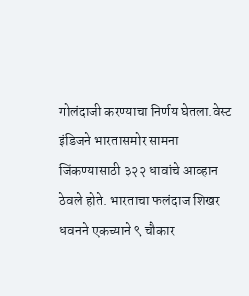गोलंदाजी करण्याचा निर्णय घेतला.वेस्ट इंडिजने भारतासमोर सामना जिंकण्यासाठी ३२२ धावांचे आव्हान ठेवले होते. भारताचा फलंदाज शिखर धवनने एकच्याने ९ चौकार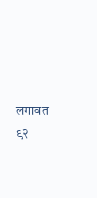लगावत ९२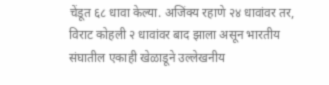चेंडूत ६८ धावा केल्या. अजिंक्य रहाणे २४ धावांवर तर, विराट कोहली २ धावांवर बाद झाला असून भारतीय संघातील एकाही खेळाडूने उल्लेखनीय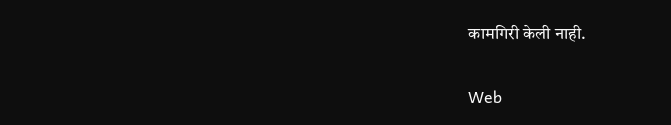कामगिरी केली नाही.


Web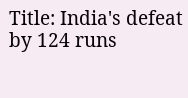Title: India's defeat by 124 runs